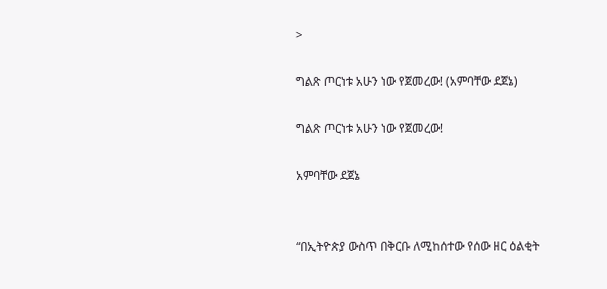>

ግልጽ ጦርነቱ አሁን ነው የጀመረው! (አምባቸው ደጀኔ)

ግልጽ ጦርነቱ አሁን ነው የጀመረው!

አምባቸው ደጀኔ


“በኢትዮጵያ ውስጥ በቅርቡ ለሚከሰተው የሰው ዘር ዕልቂት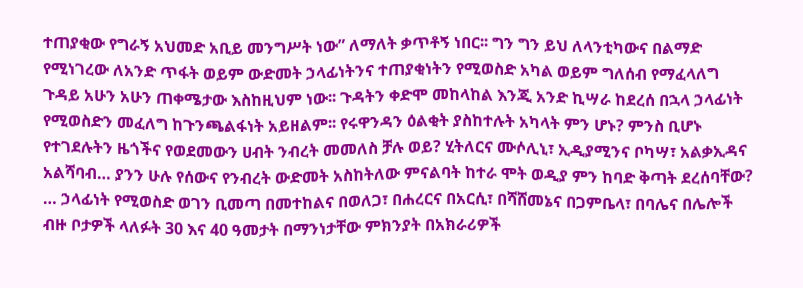ተጠያቂው የግራኝ አህመድ አቢይ መንግሥት ነው” ለማለት ቃጥቶኝ ነበር፡፡ ግን ግን ይህ ለላንቲካውና በልማድ የሚነገረው ለአንድ ጥፋት ወይም ውድመት ኃላፊነትንና ተጠያቂነትን የሚወስድ አካል ወይም ግለሰብ የማፈላለግ ጉዳይ አሁን አሁን ጠቀሜታው እስከዚህም ነው፡፡ ጉዳትን ቀድሞ መከላከል እንጂ አንድ ኪሣራ ከደረሰ በኋላ ኃላፊነት የሚወስድን መፈለግ ከጉንጫልፋነት አይዘልም፡፡ የሩዋንዳን ዕልቂት ያስከተሉት አካላት ምን ሆኑ? ምንስ ቢሆኑ የተገደሉትን ዜጎችና የወደመውን ሀብት ንብረት መመለስ ቻሉ ወይ? ሂትለርና ሙሶሊኒ፣ ኢዲያሚንና ቦካሣ፣ አልቃኢዳና አልሻባብ… ያንን ሁሉ የሰውና የንብረት ውድመት አስከትለው ምናልባት ከተራ ሞት ወዲያ ምን ከባድ ቅጣት ደረሰባቸው? … ኃላፊነት የሚወስድ ወገን ቢመጣ በመተከልና በወለጋ፣ በሐረርና በአርሲ፣ በሻሸመኔና በጋምቤላ፣ በባሌና በሌሎች ብዙ ቦታዎች ላለፉት 30 እና 40 ዓመታት በማንነታቸው ምክንያት በአክራሪዎች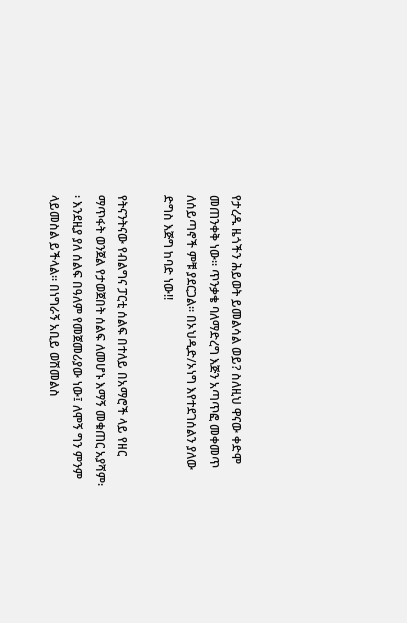የታረዱ ዜጎችን ሕይወት ይመልሳል ወይ? ስለዚህ ዋናው ቀድሞ መጠንቀቅ ነው፡፡ ጥንቃቄ ባለማድረግ እጅን አጣጥፎ መቀመጥ ለሰይጣኖች ምቹ ያደርጋል፡፡ በኦህዲድ/ኦነግ እየተደገሰልን ያለው ድግስ እጅግ ከባድ ነው!!

የትናንትናው የብልግና ፓርቲ ሰልፍ በተለይ በአማሮች ላይ የዘር ማጥፋት ወንጀል የታወጀበት ሰልፍ ለመሆኑ እማኝ መቁጠር አያሻም፡፡ እንደዚያ ያለ ሰልፍ በዓለም የመጀመሪያው ነው፤ ለሞኝ ግን ምንም ላይመስል ይችላል፡፡ በነግራኝ አቢይ ወሽመልስ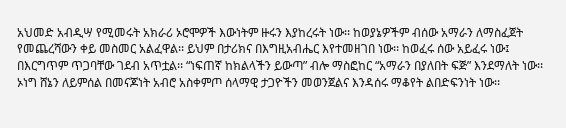አህመድ አብዲሣ የሚመሩት አክራሪ ኦሮሞዎች እውነትም ዙሩን እያከረሩት ነው፡፡ ከወያኔዎችም ብሰው አማራን ለማስፈጀት የመጨረሻውን ቀይ መስመር አልፈዋል፡፡ ይህም በታሪክና በእግዚአብሔር እየተመዘገበ ነው፡፡ ከወፈሩ ሰው አይፈሩ ነው፤ በእርግጥም ጥጋባቸው ገደብ አጥቷል፡፡ “ነፍጠኛ ከክልላችን ይውጣ” ብሎ ማስፎከር “አማራን በያለበት ፍጅ” እንደማለት ነው፡፡ ኦነግ ሸኔን ለይምሰል በመናጆነት አብሮ አስቀምጦ ሰላማዊ ታጋዮችን መወንጀልና እንዳሰሩ ማቆየት ልበድፍንነት ነው፡፡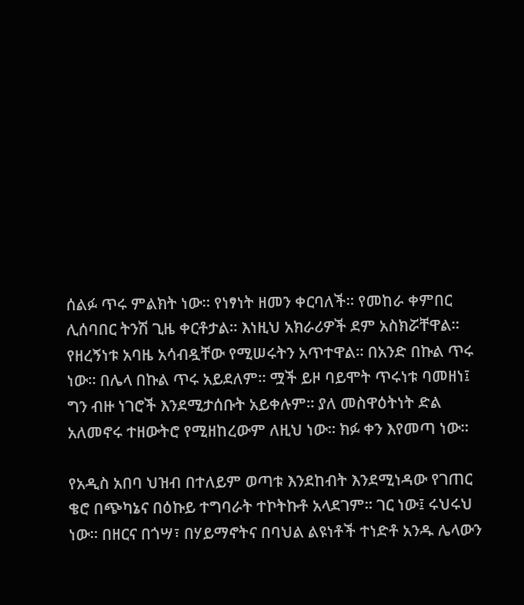ሰልፉ ጥሩ ምልክት ነው፡፡ የነፃነት ዘመን ቀርባለች፡፡ የመከራ ቀምበር ሊሰባበር ትንሽ ጊዜ ቀርቶታል፡፡ እነዚህ አክራሪዎች ደም አስክሯቸዋል፡፡ የዘረኝነቱ አባዜ አሳብዷቸው የሚሠሩትን አጥተዋል፡፡ በአንድ በኩል ጥሩ ነው፡፡ በሌላ በኩል ጥሩ አይደለም፡፡ ሟች ይዞ ባይሞት ጥሩነቱ ባመዘነ፤ ግን ብዙ ነገሮች እንደሚታሰቡት አይቀሉም፡፡ ያለ መስዋዕትነት ድል አለመኖሩ ተዘውትሮ የሚዘከረውም ለዚህ ነው፡፡ ክፉ ቀን እየመጣ ነው፡፡

የአዲስ አበባ ህዝብ በተለይም ወጣቱ እንደከብት እንደሚነዳው የገጠር ቄሮ በጭካኔና በዕኩይ ተግባራት ተኮትኩቶ አላደገም፡፡ ገር ነው፤ ሩህሩህ ነው፡፡ በዘርና በጎሣ፣ በሃይማኖትና በባህል ልዩነቶች ተነድቶ አንዱ ሌላውን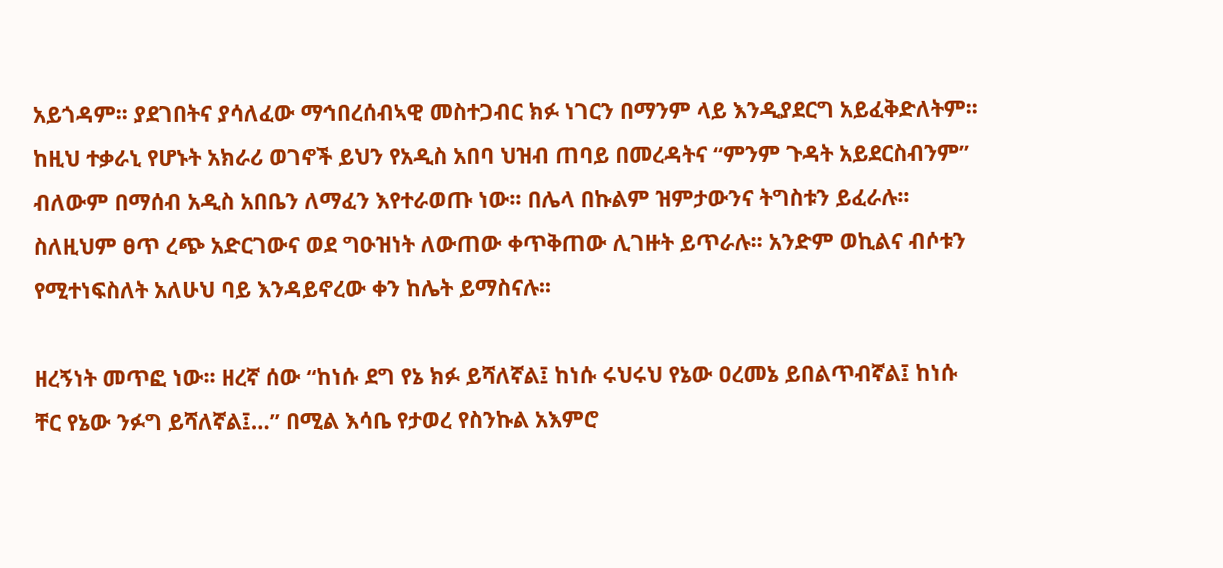አይጎዳም፡፡ ያደገበትና ያሳለፈው ማኅበረሰብኣዊ መስተጋብር ክፉ ነገርን በማንም ላይ እንዲያደርግ አይፈቅድለትም፡፡ ከዚህ ተቃራኒ የሆኑት አክራሪ ወገኖች ይህን የአዲስ አበባ ህዝብ ጠባይ በመረዳትና “ምንም ጉዳት አይደርስብንም” ብለውም በማሰብ አዲስ አበቤን ለማፈን እየተራወጡ ነው፡፡ በሌላ በኩልም ዝምታውንና ትግስቱን ይፈራሉ፡፡ ስለዚህም ፀጥ ረጭ አድርገውና ወደ ግዑዝነት ለውጠው ቀጥቅጠው ሊገዙት ይጥራሉ፡፡ አንድም ወኪልና ብሶቱን የሚተነፍስለት አለሁህ ባይ እንዳይኖረው ቀን ከሌት ይማስናሉ፡፡

ዘረኝነት መጥፎ ነው፡፡ ዘረኛ ሰው “ከነሱ ደግ የኔ ክፉ ይሻለኛል፤ ከነሱ ሩህሩህ የኔው ዐረመኔ ይበልጥብኛል፤ ከነሱ ቸር የኔው ንፉግ ይሻለኛል፤…” በሚል እሳቤ የታወረ የስንኩል አእምሮ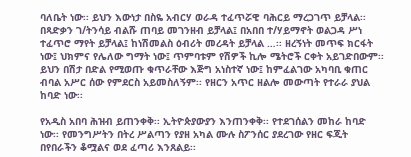ባለቤት ነው፡፡ ይህን እውነታ በስዬ አብርሃ ወራዳ ተፈጥሯዊ ባሕርይ ማረጋገጥ ይቻላል፡፡ በጻድቃን ገ/ትንሳይ ብልሹ ጠባይ መገንዘብ ይቻላል፤ በአበበ ተ/ሃይማኖት ወልጋዳ ሥነ ተፈጥሮ ማየት ይቻላል፤ ከነሽመልስ ዕብሪት መረዳት ይቻላል …፡፡ ዘረኝነት መጥፍ ክርፋት ነው፤ ህክምና የሌለው ግማት ነው፤ ጥምባቱም የሽዎች ኪሎ ሜትሮች ርቀት አይገድበውም፡፡ ይህን በሽታ በድል የሚወጡ ቁጥራቸው እጅግ አነስተኛ ነው፤ ከምፈልገው አካባቢ ቁጠር ብባል አሥር ሰው የምደርስ አይመስለኝም፡፡ የዘርን አጥር ዘልሎ መውጣት የተራራ ያህል ከባድ ነው፡፡

የአዲስ አበባ ሕዝብ ይጠንቀቅ፡፡ ኢትዮጵያውያን እንጠንቀቅ፡፡ የተደገሰልን መከራ ከባድ ነው፡፡ የመንግሥትን በትረ ሥልጣን የያዘ አካል ሙሉ ስፖንሰር ያደረገው የዘር ፍጂት በየበራችን ቆሟልና ወደ ፈጣሪ እንጸልይ፡፡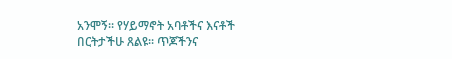አንሞኝ፡፡ የሃይማኖት አባቶችና እናቶች በርትታችሁ ጸልዩ፡፡ ጥጆችንና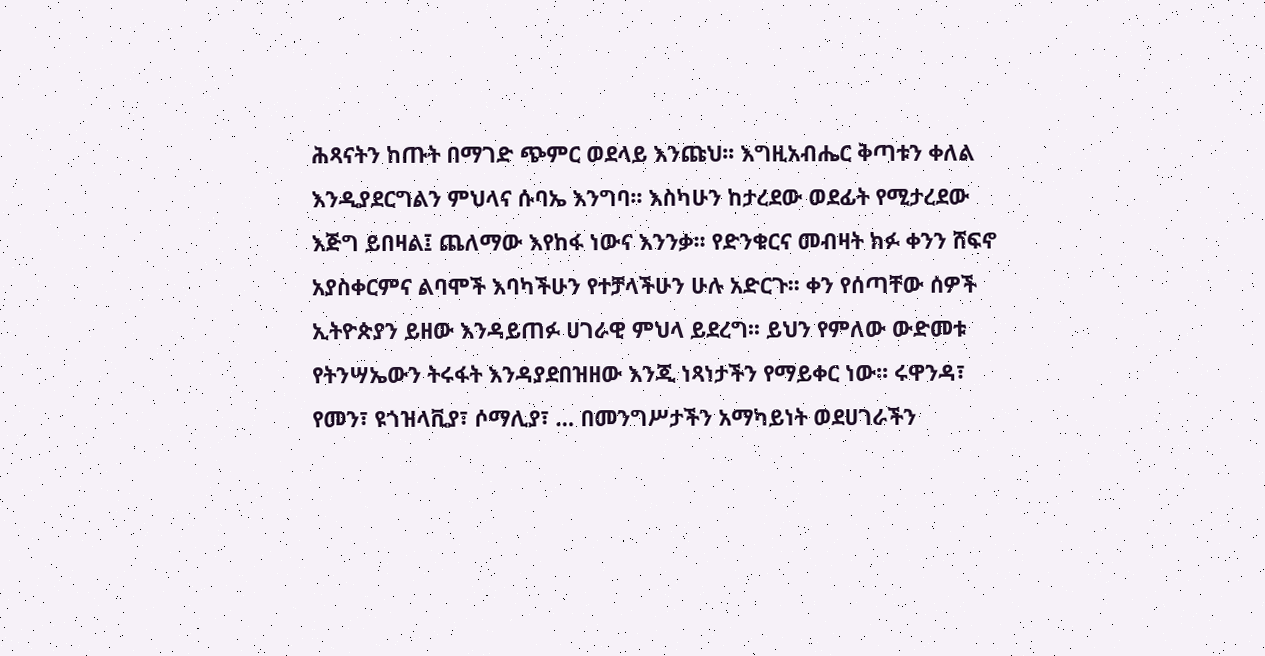ሕጻናትን ከጡት በማገድ ጭምር ወደላይ እንጩህ፡፡ እግዚአብሔር ቅጣቱን ቀለል እንዲያደርግልን ምህላና ሱባኤ እንግባ፡፡ እስካሁን ከታረደው ወደፊት የሚታረደው እጅግ ይበዛል፤ ጨለማው እየከፋ ነውና እንንቃ፡፡ የድንቁርና መብዛት ክፉ ቀንን ሸፍኖ አያስቀርምና ልባሞች እባካችሁን የተቻላችሁን ሁሉ አድርጉ፡፡ ቀን የሰጣቸው ሰዎች ኢትዮጵያን ይዘው እንዳይጠፉ ሀገራዊ ምህላ ይደረግ፡፡ ይህን የምለው ውድመቱ የትንሣኤውን ትሩፋት እንዳያደበዝዘው እንጂ ነጻነታችን የማይቀር ነው፡፡ ሩዋንዳ፣ የመን፣ ዩጎዝላቪያ፣ ሶማሊያ፣ … በመንግሥታችን አማካይነት ወደሀገራችን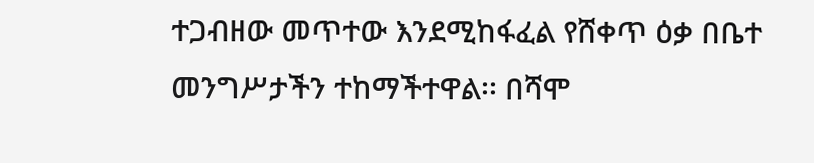ተጋብዘው መጥተው እንደሚከፋፈል የሸቀጥ ዕቃ በቤተ መንግሥታችን ተከማችተዋል፡፡ በሻሞ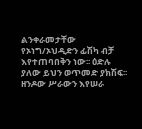ልንቀራመታቸው የኦነግ/ኦህዲድን ፊሽካ ብቻ እየተጠባበቅን ነው፡፡ ዕድሉ ያለው ይህን ወጥመድ ያክሽፍ፡፡ ዘንዶው ሥራውን እየሠራ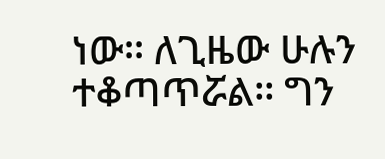ነው፡፡ ለጊዜው ሁሉን ተቆጣጥሯል፡፡ ግን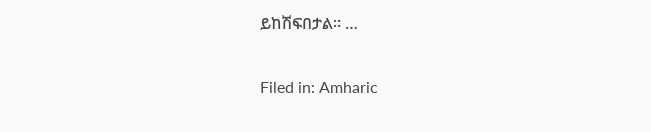ይከሽፍበታል፡፡ …

Filed in: Amharic